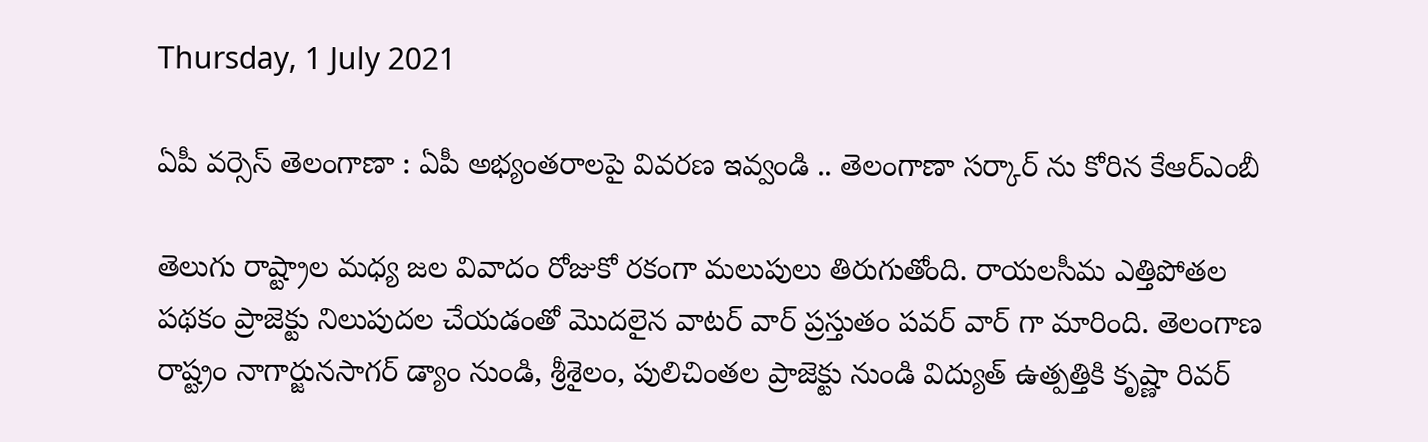Thursday, 1 July 2021

ఏపీ వర్సెస్ తెలంగాణా : ఏపీ అభ్యంతరాలపై వివరణ ఇవ్వండి .. తెలంగాణా సర్కార్ ను కోరిన కేఆర్ఎంబీ

తెలుగు రాష్ట్రాల మధ్య జల వివాదం రోజుకో రకంగా మలుపులు తిరుగుతోంది. రాయలసీమ ఎత్తిపోతల పథకం ప్రాజెక్టు నిలుపుదల చేయడంతో మొదలైన వాటర్ వార్ ప్రస్తుతం పవర్ వార్ గా మారింది. తెలంగాణ రాష్ట్రం నాగార్జునసాగర్ డ్యాం నుండి, శ్రీశైలం, పులిచింతల ప్రాజెక్టు నుండి విద్యుత్ ఉత్పత్తికి కృష్ణా రివర్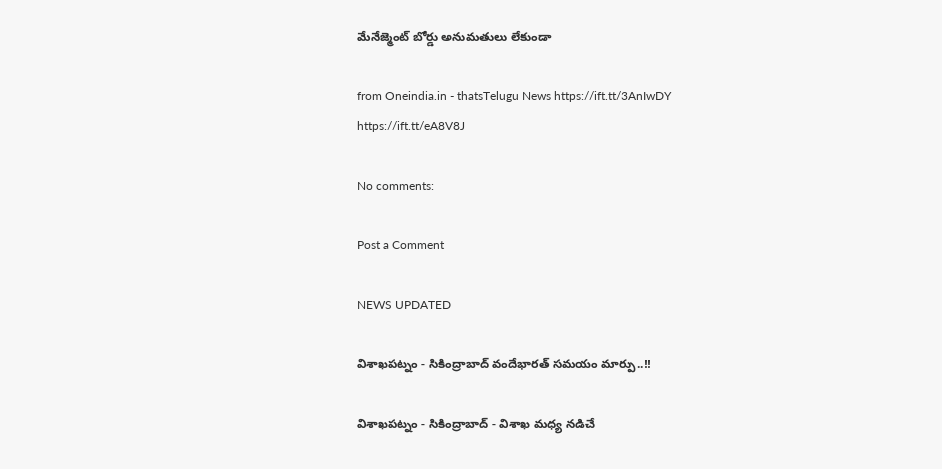మేనేజ్మెంట్ బోర్డు అనుమతులు లేకుండా

from Oneindia.in - thatsTelugu News https://ift.tt/3AnIwDY
https://ift.tt/eA8V8J

No comments:

Post a Comment

NEWS UPDATED

విశాఖపట్నం - సికింద్రాబాద్ వందేభారత్ సమయం మార్పు..!!

విశాఖపట్నం - సికింద్రాబాద్ - విశాఖ మధ్య నడిచే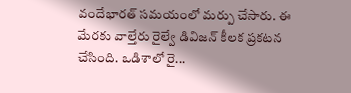వందేభారత్ సమయంలో మర్పు చేసారు. ఈ మేరకు వాల్తేరు రైల్వే డివిజన్ కీలక ప్రకటన చేసింది. ఒడిశాలో రై...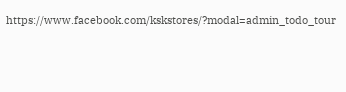https://www.facebook.com/kskstores/?modal=admin_todo_tour